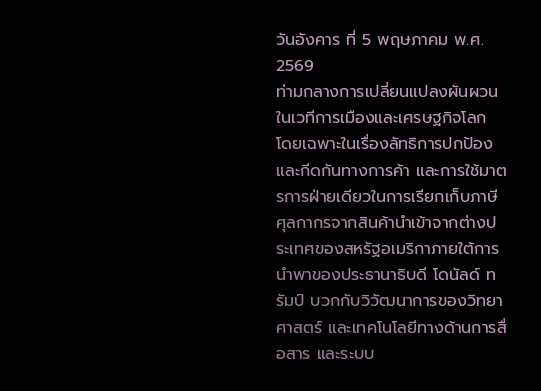วันอังคาร ที่ 5 พฤษภาคม พ.ศ. 2569
ท่ามกลางการเปลี่ยนแปลงผันผวนในเวทีการเมืองและเศรษฐกิจโลก โดยเฉพาะในเรื่องลัทธิการปกป้องและกีดกันทางการค้า และการใช้มาตรการฝ่ายเดียวในการเรียกเก็บภาษีศุลกากรจากสินค้านำเข้าจากต่างประเทศของสหรัฐอเมริกาภายใต้การนำพาของประธานาธิบดี โดนัลด์ ทรัมป์ บวกกับวิวัฒนาการของวิทยาศาสตร์ และเทคโนโลยีทางด้านการสื่อสาร และระบบ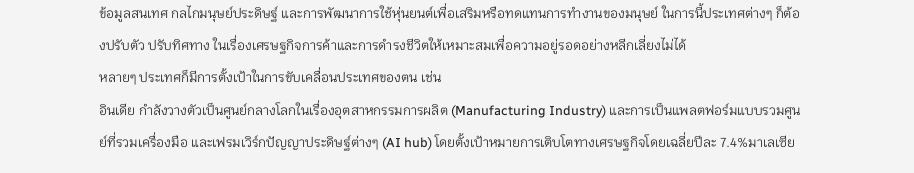ข้อมูลสนเทศ กลไกมนุษย์ประดิษฐ์ และการพัฒนาการใช้หุ่นยนต์เพื่อเสริมหรือทดแทนการทำงานของมนุษย์ ในการนี้ประเทศต่างๆ ก็ต้องปรับตัว ปรับทิศทาง ในเรื่องเศรษฐกิจการค้าและการดำรงชีวิตให้เหมาะสมเพื่อความอยู่รอดอย่างหลีกเลี่ยงไม่ได้
หลายๆ ประเทศก็มีการตั้งเป้าในการขับเคลื่อนประเทศของตน เช่น
อินเดีย กำลังวางตัวเป็นศูนย์กลางโลกในเรื่องอุตสาหกรรมการผลิต (Manufacturing Industry) และการเป็นแพลตฟอร์มแบบรวมศูนย์ที่รวมเครื่องมือ และเฟรมเวิร์กปัญญาประดิษฐ์ต่างๆ (AI hub) โดยตั้งเป้าหมายการเติบโตทางเศรษฐกิจโดยเฉลี่ยปีละ 7.4%มาเลเซีย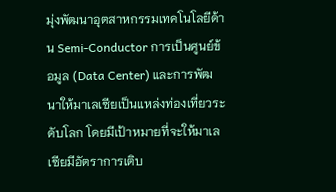มุ่งพัฒนาอุตสาหกรรมเทคโนโลยีด้าน Semi-Conductor การเป็นศูนย์ข้อมูล (Data Center) และการพัฒนาให้มาเลเซียเป็นแหล่งท่องเที่ยวระดับโลก โดยมีเป้าหมายที่จะให้มาเลเซียมีอัตราการเติบ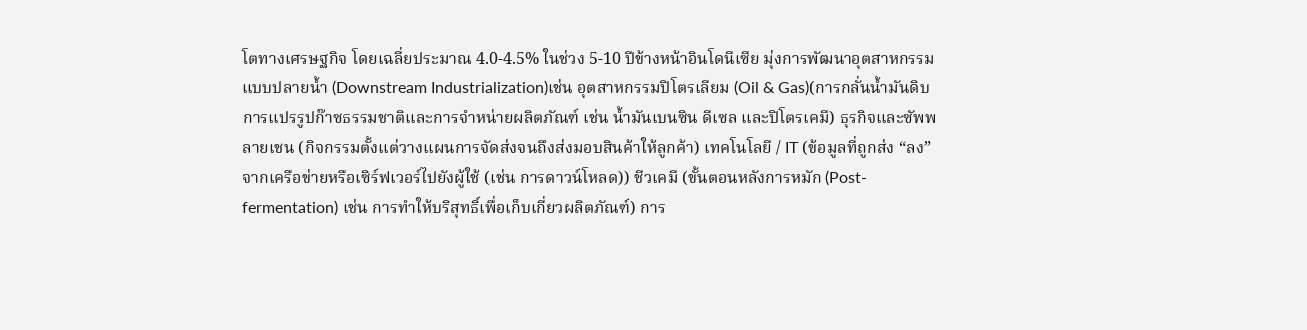โตทางเศรษฐกิจ โดยเฉลี่ยประมาณ 4.0-4.5% ในช่วง 5-10 ปีข้างหน้าอินโดนีเซีย มุ่งการพัฒนาอุตสาหกรรมแบบปลายน้ำ (Downstream Industrialization)เช่น อุตสาหกรรมปิโตรเลียม (Oil & Gas)(การกลั่นน้ำมันดิบ การแปรรูปก๊าซธรรมชาติและการจำหน่ายผลิตภัณฑ์ เช่น น้ำมันเบนซิน ดีเซล และปิโตรเคมี) ธุรกิจและซัพพลายเชน (กิจกรรมตั้งแต่วางแผนการจัดส่งจนถึงส่งมอบสินค้าให้ลูกค้า) เทคโนโลยี / IT (ข้อมูลที่ถูกส่ง “ลง” จากเครือข่ายหรือเซิร์ฟเวอร์ไปยังผู้ใช้ (เช่น การดาวน์โหลด)) ชีวเคมี (ขั้นตอนหลังการหมัก (Post-fermentation) เช่น การทำให้บริสุทธิ์เพื่อเก็บเกี่ยวผลิตภัณฑ์) การ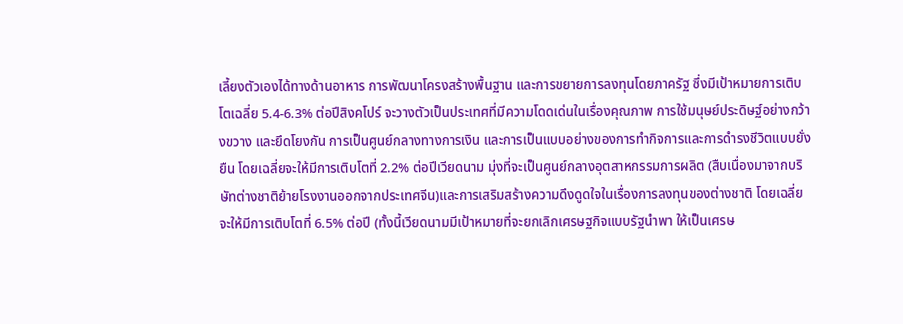เลี้ยงตัวเองได้ทางด้านอาหาร การพัฒนาโครงสร้างพื้นฐาน และการขยายการลงทุนโดยภาครัฐ ซึ่งมีเป้าหมายการเติบโตเฉลี่ย 5.4-6.3% ต่อปีสิงคโปร์ จะวางตัวเป็นประเทศที่มีความโดดเด่นในเรื่องคุณภาพ การใช้มนุษย์ประดิษฐ์อย่างกว้างขวาง และยึดโยงกัน การเป็นศูนย์กลางทางการเงิน และการเป็นแบบอย่างของการทำกิจการและการดำรงชีวิตแบบยั่งยืน โดยเฉลี่ยจะให้มีการเติบโตที่ 2.2% ต่อปีเวียดนาม มุ่งที่จะเป็นศูนย์กลางอุตสาหกรรมการผลิต (สืบเนื่องมาจากบริษัทต่างชาติย้ายโรงงานออกจากประเทศจีน)และการเสริมสร้างความดึงดูดใจในเรื่องการลงทุนของต่างชาติ โดยเฉลี่ยจะให้มีการเติบโตที่ 6.5% ต่อปี (ทั้งนี้เวียดนามมีเป้าหมายที่จะยกเลิกเศรษฐกิจแบบรัฐนำพา ให้เป็นเศรษ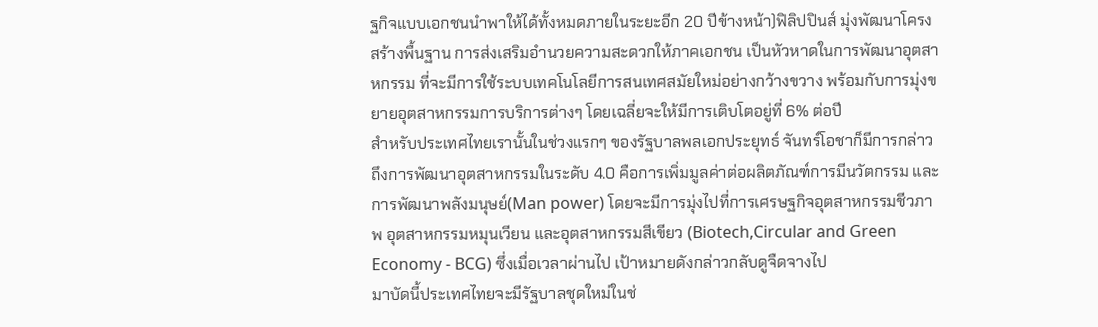ฐกิจแบบเอกชนนำพาให้ได้ทั้งหมดภายในระยะอีก 20 ปีข้างหน้า)ฟิลิปปินส์ มุ่งพัฒนาโครงสร้างพื้นฐาน การส่งเสริมอำนวยความสะดวกให้ภาคเอกชน เป็นหัวหาดในการพัฒนาอุตสาหกรรม ที่จะมีการใช้ระบบเทคโนโลยีการสนเทศสมัยใหม่อย่างกว้างขวาง พร้อมกับการมุ่งขยายอุตสาหกรรมการบริการต่างๆ โดยเฉลี่ยจะให้มีการเติบโตอยู่ที่ 6% ต่อปี
สำหรับประเทศไทยเรานั้นในช่วงแรกๆ ของรัฐบาลพลเอกประยุทธ์ จันทร์โอชาก็มีการกล่าวถึงการพัฒนาอุตสาหกรรมในระดับ 4.0 คือการเพิ่มมูลค่าต่อผลิตภัณฑ์การมีนวัตกรรม และการพัฒนาพลังมนุษย์(Man power) โดยจะมีการมุ่งไปที่การเศรษฐกิจอุตสาหกรรมชีวภาพ อุตสาหกรรมหมุนเวียน และอุตสาหกรรมสีเขียว (Biotech,Circular and Green Economy - BCG) ซึ่งเมื่อเวลาผ่านไป เป้าหมายดังกล่าวกลับดูจืดจางไป
มาบัดนี้ประเทศไทยจะมีรัฐบาลชุดใหม่ในช่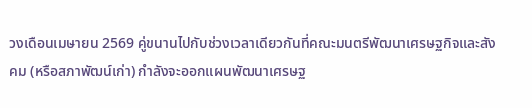วงเดือนเมษายน 2569 คู่ขนานไปกับช่วงเวลาเดียวกันที่คณะมนตรีพัฒนาเศรษฐกิจและสังคม (หรือสภาพัฒน์เก่า) กำลังจะออกแผนพัฒนาเศรษฐ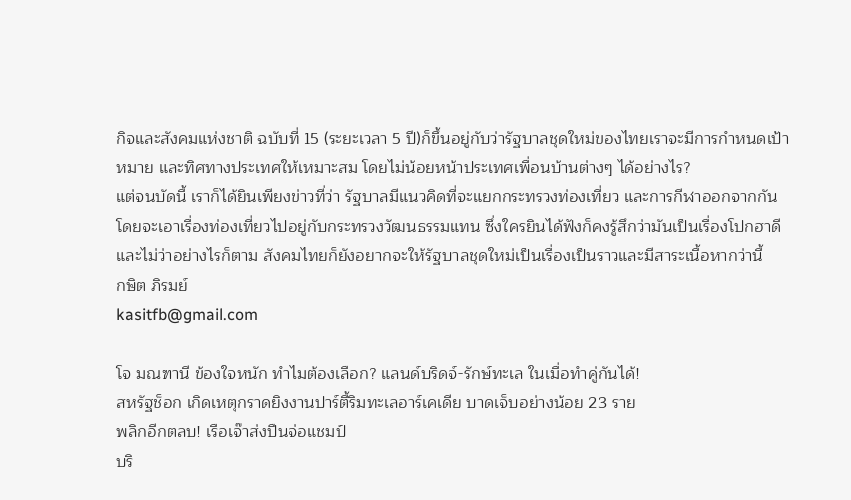กิจและสังคมแห่งชาติ ฉบับที่ 15 (ระยะเวลา 5 ปี)ก็ขึ้นอยู่กับว่ารัฐบาลชุดใหม่ของไทยเราจะมีการกำหนดเป้าหมาย และทิศทางประเทศให้เหมาะสม โดยไม่น้อยหน้าประเทศเพื่อนบ้านต่างๆ ได้อย่างไร?
แต่จนบัดนี้ เราก็ได้ยินเพียงข่าวที่ว่า รัฐบาลมีแนวคิดที่จะแยกกระทรวงท่องเที่ยว และการกีฬาออกจากกัน โดยจะเอาเรื่องท่องเที่ยวไปอยู่กับกระทรวงวัฒนธรรมแทน ซึ่งใครยินได้ฟังก็คงรู้สึกว่ามันเป็นเรื่องโปกฮาดี และไม่ว่าอย่างไรก็ตาม สังคมไทยก็ยังอยากจะให้รัฐบาลชุดใหม่เป็นเรื่องเป็นราวและมีสาระเนื้อหากว่านี้
กษิต ภิรมย์
kasitfb@gmail.com

โจ มณฑานี ข้องใจหนัก ทำไมต้องเลือก? แลนด์บริดจ์-รักษ์ทะเล ในเมื่อทำคู่กันได้!
สหรัฐช็อก เกิดเหตุกราดยิงงานปาร์ตี้ริมทะเลอาร์เคเดีย บาดเจ็บอย่างน้อย 23 ราย
พลิกอีกตลบ! เรือเจ๊าส่งปืนจ่อแชมป์
บริ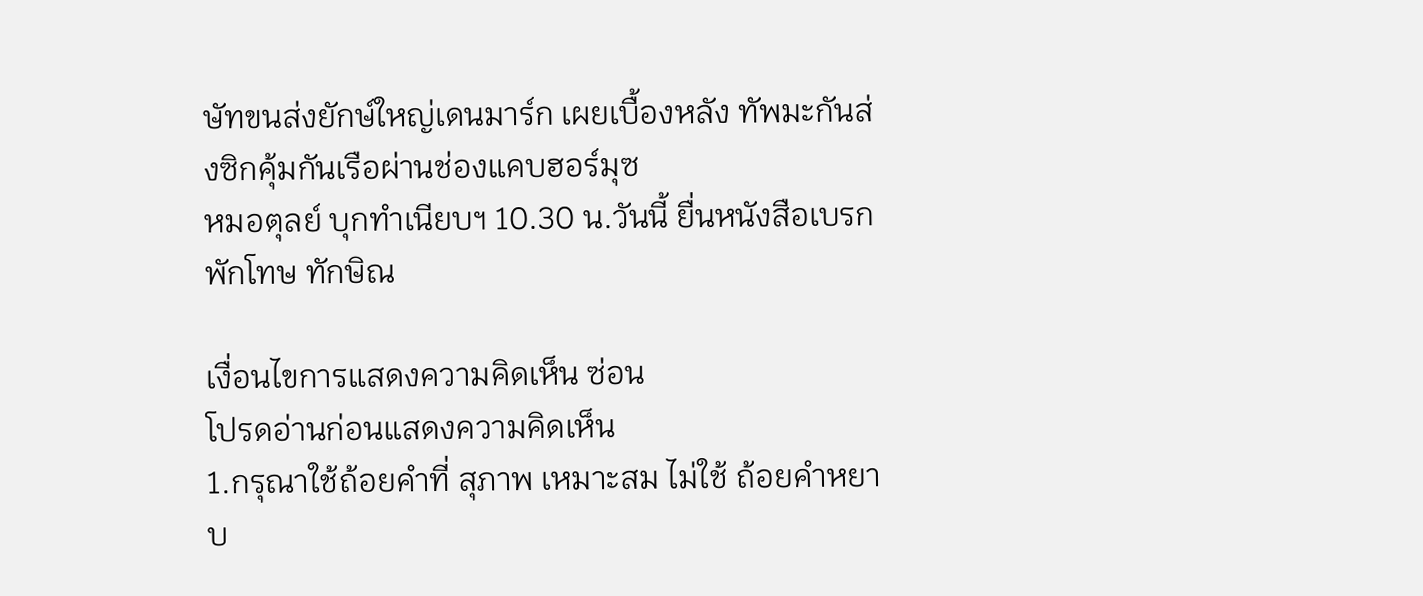ษัทขนส่งยักษ์ใหญ่เดนมาร์ก เผยเบื้องหลัง ทัพมะกันส่งซิกคุ้มกันเรือผ่านช่องแคบฮอร์มุซ
หมอตุลย์ บุกทำเนียบฯ 10.30 น.วันนี้ ยื่นหนังสือเบรกพักโทษ ทักษิณ

เงื่อนไขการแสดงความคิดเห็น ซ่อน
โปรดอ่านก่อนแสดงความคิดเห็น
1.กรุณาใช้ถ้อยคำที่ สุภาพ เหมาะสม ไม่ใช้ ถ้อยคำหยาบ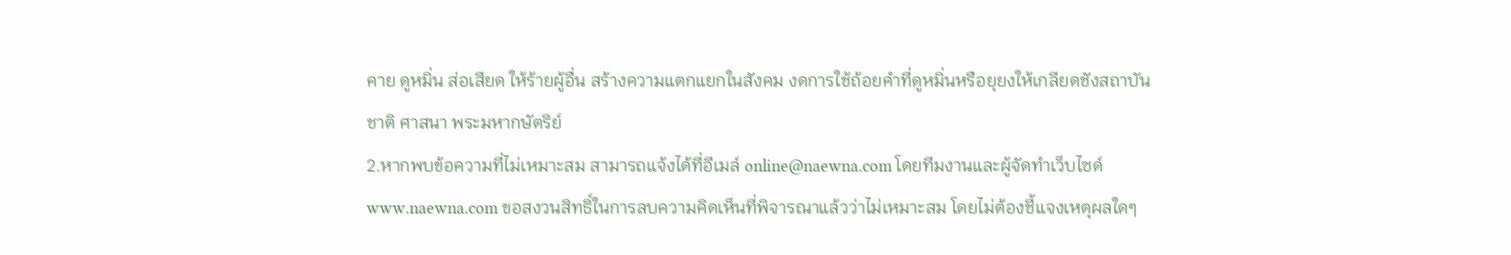คาย ดูหมิ่น ส่อเสียด ให้ร้ายผู้อื่น สร้างความแตกแยกในสังคม งดการใช้ถ้อยคำที่ดูหมิ่นหรือยุยงให้เกลียดชังสถาบันชาติ ศาสนา พระมหากษัตริย์
2.หากพบข้อความที่ไม่เหมาะสม สามารถแจ้งได้ที่อีเมล์ online@naewna.com โดยทีมงานและผู้จัดทำเว็บไซด์ www.naewna.com ขอสงวนสิทธิ์ในการลบความคิดเห็นที่พิจารณาแล้วว่าไม่เหมาะสม โดยไม่ต้องชี้แจงเหตุผลใดๆ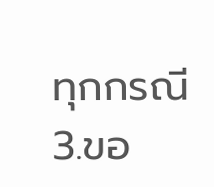ทุกกรณี
3.ขอ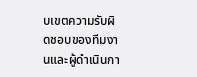บเขตความรับผิดชอบของทีมงานและผู้ดำเนินกา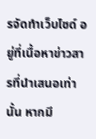รจัดทำเว็บไซด์ อยู่ที่เนื้อหาข่าวสารที่นำเสนอเท่านั้น หากมี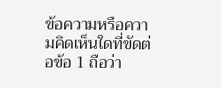ข้อความหรือความคิดเห็นใดที่ขัดต่อข้อ 1 ถือว่า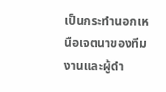เป็นกระทำนอกเหนือเจตนาของทีมงานและผู้ดำ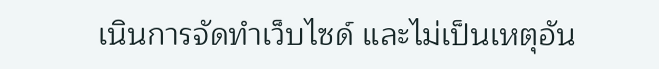เนินการจัดทำเว็บไซด์ และไม่เป็นเหตุอัน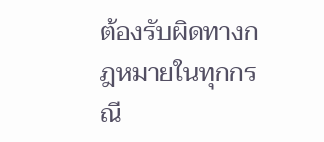ต้องรับผิดทางกฎหมายในทุกกรณี